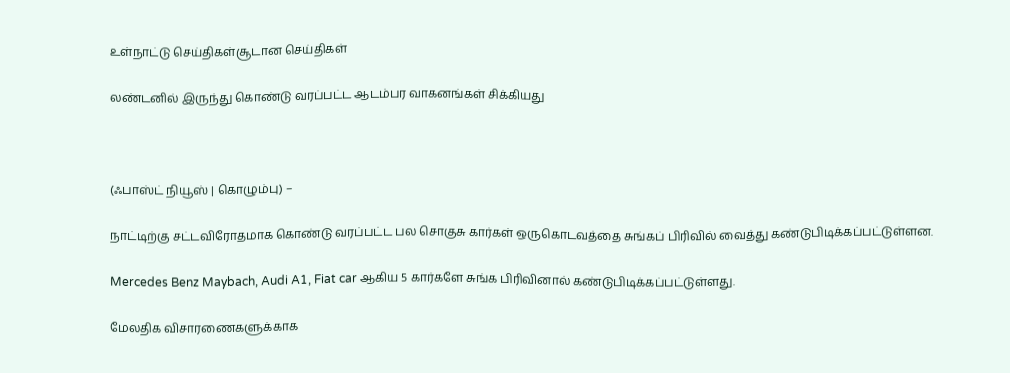உள்நாட்டு செய்திகள்சூடான செய்திகள்

லண்டனில் இருந்து கொண்டு வரப்பட்ட ஆடம்பர வாகனங்கள் சிக்கியது



(ஃபாஸ்ட் நியூஸ் | கொழும்பு) –

நாட்டிற்கு சட்டவிரோதமாக கொண்டு வரப்பட்ட பல சொகுசு கார்கள் ஒருகொடவத்தை சுங்கப் பிரிவில் வைத்து கண்டுபிடிக்கப்பட்டுள்ளன.

Mercedes Benz Maybach, Audi A1, Fiat car ஆகிய 5 கார்களே சுங்க பிரிவினால் கண்டுபிடிக்கப்பட்டுள்ளது.

மேலதிக விசாரணைகளுக்காக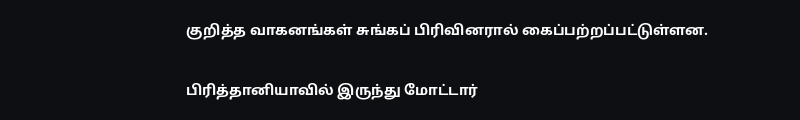குறித்த வாகனங்கள் சுங்கப் பிரிவினரால் கைப்பற்றப்பட்டுள்ளன.

பிரித்தானியாவில் இருந்து மோட்டார்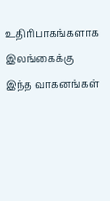உதிரிபாகங்களாக இலங்கைக்கு இந்த வாகனங்கள்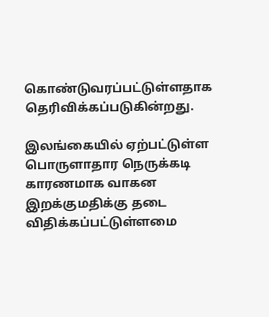கொண்டுவரப்பட்டுள்ளதாக தெரிவிக்கப்படுகின்றது.

இலங்கையில் ஏற்பட்டுள்ள பொருளாதார நெருக்கடி காரணமாக வாகன இறக்குமதிக்கு தடை விதிக்கப்பட்டுள்ளமை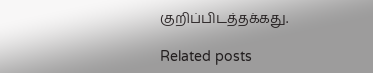குறிப்பிடத்தக்கது.

Related posts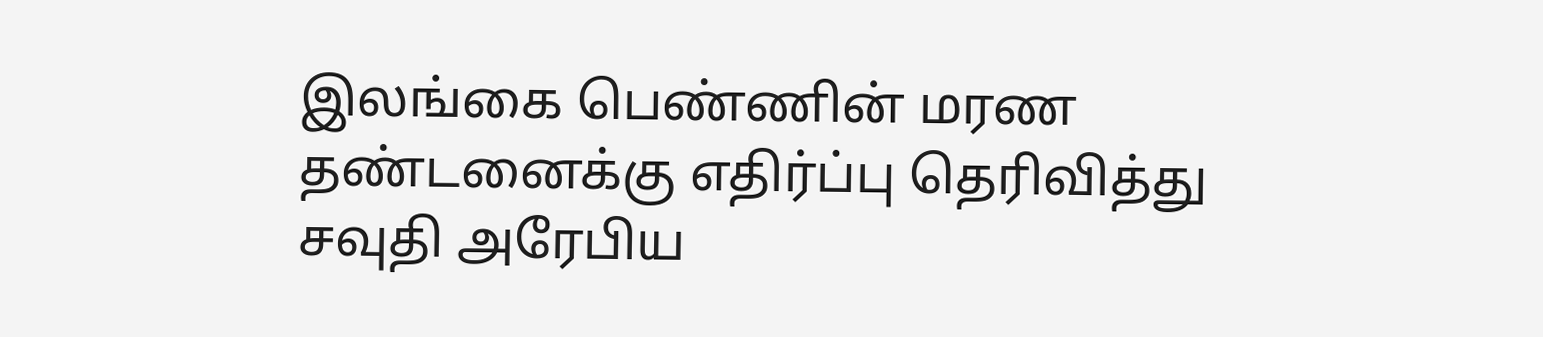இலங்கை பெண்ணின் மரண தண்டனைக்கு எதிர்ப்பு தெரிவித்து சவுதி அரேபிய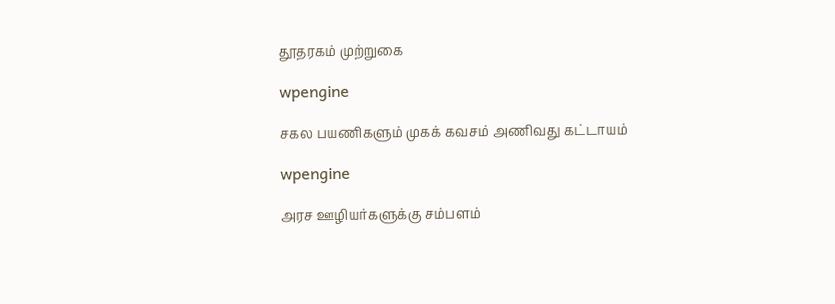தூதரகம் முற்றுகை

wpengine

சகல பயணிகளும் முகக் கவசம் அணிவது கட்டாயம்

wpengine

அரச ஊழியர்களுக்கு சம்பளம்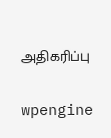அதிகரிப்பு

wpengine